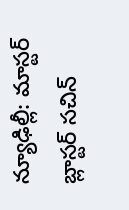న్యూఢిల్లీ: మాస్టర్ బ్లాస్టర్ సచిన్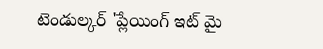టెండుల్కర్ 'ప్లేయింగ్ ఇట్ మై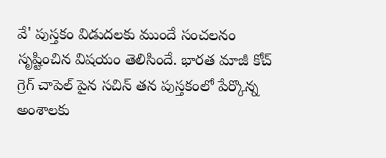వే' పుస్తకం విడుదలకు ముందే సంచలనం సృష్టించిన విషయం తెలిసిందే. భారత మాజీ కోచ్ గ్రెగ్ చాపెల్ పైన సచిన్ తన పుస్తకంలో పేర్కొన్న అంశాలకు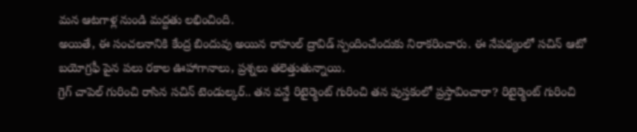మన ఆటగాళ్ల నుండి మద్దతు లభించింది.
అయితే, ఈ సంచలనానికి కేంద్ర బిందువు అయిన రాహుల్ ద్రావిడ్ స్పందించేందుకు నిరాకరించారు. ఈ నేపథ్యంలో సచిన్ ఆటో బయోగ్రఫీ పైన పలు రకాల ఊహాగానాలు, ప్రశ్నలు తలెత్తుతున్నాయి.
గ్రెగ్ చాపెల్ గురించి రాసిన సచిన్ టెండుల్కర్.. తన వన్డే రిటైర్మెంట్ గురించి తన పుస్తకంలో ప్రస్తావించారా? రిటైర్మెంట్ గురించి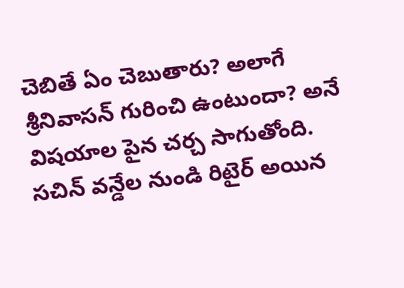చెబితే ఏం చెబుతారు? అలాగే శ్రీనివాసన్ గురించి ఉంటుందా? అనే విషయాల పైన చర్చ సాగుతోంది. సచిన్ వన్డేల నుండి రిటైర్ అయిన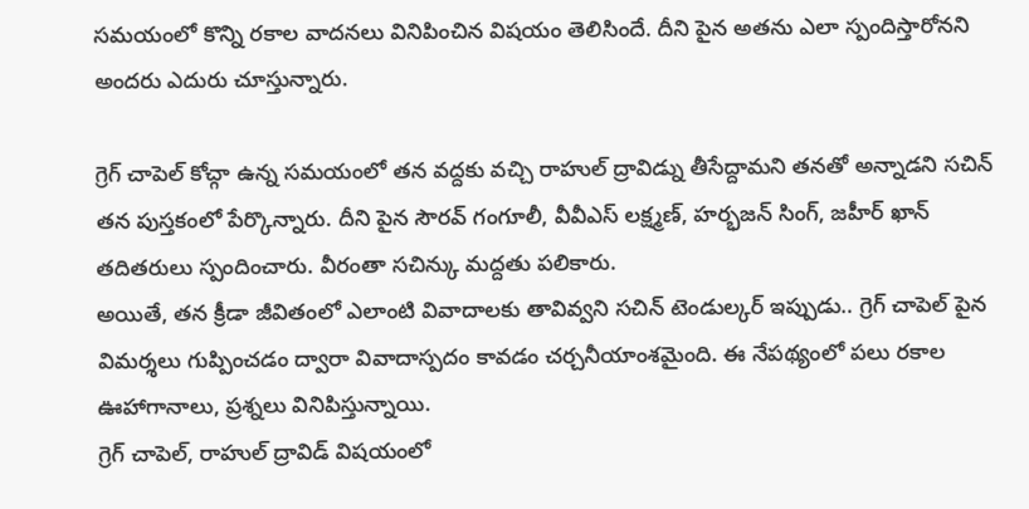సమయంలో కొన్ని రకాల వాదనలు వినిపించిన విషయం తెలిసిందే. దీని పైన అతను ఎలా స్పందిస్తారోనని అందరు ఎదురు చూస్తున్నారు.

గ్రెగ్ చాపెల్ కోచ్గా ఉన్న సమయంలో తన వద్దకు వచ్చి రాహుల్ ద్రావిడ్ను తీసేద్దామని తనతో అన్నాడని సచిన్ తన పుస్తకంలో పేర్కొన్నారు. దీని పైన సౌరవ్ గంగూలీ, వీవీఎస్ లక్ష్మణ్, హర్భజన్ సింగ్, జహీర్ ఖాన్ తదితరులు స్పందించారు. వీరంతా సచిన్కు మద్దతు పలికారు.
అయితే, తన క్రీడా జీవితంలో ఎలాంటి వివాదాలకు తావివ్వని సచిన్ టెండుల్కర్ ఇప్పుడు.. గ్రెగ్ చాపెల్ పైన విమర్శలు గుప్పించడం ద్వారా వివాదాస్పదం కావడం చర్చనీయాంశమైంది. ఈ నేపథ్యంలో పలు రకాల ఊహాగానాలు, ప్రశ్నలు వినిపిస్తున్నాయి.
గ్రెగ్ చాపెల్, రాహుల్ ద్రావిడ్ విషయంలో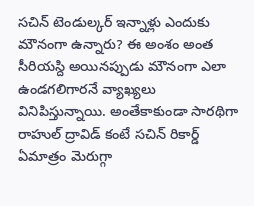సచిన్ టెండుల్కర్ ఇన్నాళ్లు ఎందుకు మౌనంగా ఉన్నారు? ఈ అంశం అంత సీరియస్ది అయినప్పుడు మౌనంగా ఎలా ఉండగలిగారనే వ్యాఖ్యలు వినిపిస్తున్నాయి. అంతేకాకుండా సారథిగా రాహుల్ ద్రావిడ్ కంటే సచిన్ రికార్డ్ ఏమాత్రం మెరుగ్గా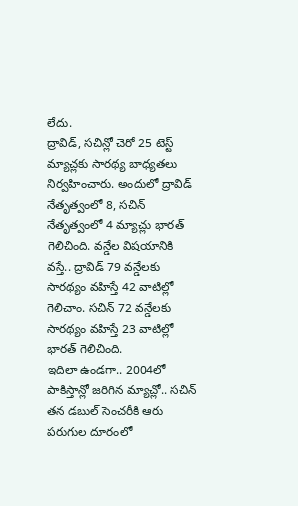లేదు.
ద్రావిడ్, సచిన్లో చెరో 25 టెస్ట్ మ్యాచ్లకు సారథ్య బాధ్యతలు నిర్వహించారు. అందులో ద్రావిడ్ నేతృత్వంలో 8, సచిన్ నేతృత్వంలో 4 మ్యాచ్లు భారత్ గెలిచింది. వన్డేల విషయానికి వస్తే.. ద్రావిడ్ 79 వన్డేలకు సారథ్యం వహిస్తే 42 వాటిల్లో గెలిచాం. సచిన్ 72 వన్డేలకు సారథ్యం వహిస్తే 23 వాటిల్లో భారత్ గెలిచింది.
ఇదిలా ఉండగా.. 2004లో పాకిస్తాన్లో జరిగిన మ్యాచ్లో.. సచిన్ తన డబుల్ సెంచరీకి ఆరు పరుగుల దూరంలో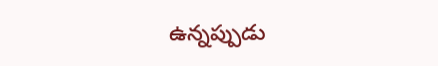ఉన్నప్పుడు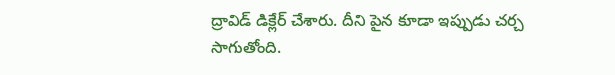ద్రావిడ్ డిక్లేర్ చేశారు. దీని పైన కూడా ఇప్పుడు చర్చ సాగుతోంది.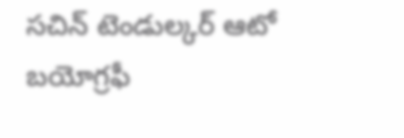సచిన్ టెండుల్కర్ ఆటో బయోగ్రఫీ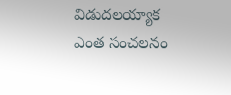విడుదలయ్యాక ఎంత సంచలనం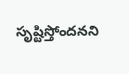సృష్టిస్తోందనని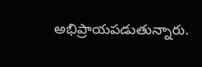అభిప్రాయపడుతున్నారు.